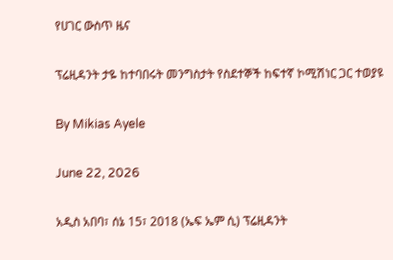የሀገር ውስጥ ዜና

ፕሬዚዳንት ታዬ ከተባበሩት መንግስታት የስደተኞች ከፍተኛ ኮሚሽነር ጋር ተወያዩ

By Mikias Ayele

June 22, 2026

አዲስ አበባ፣ ሰኔ 15፣ 2018 (ኤፍ ኤም ሲ) ፕሬዚዳንት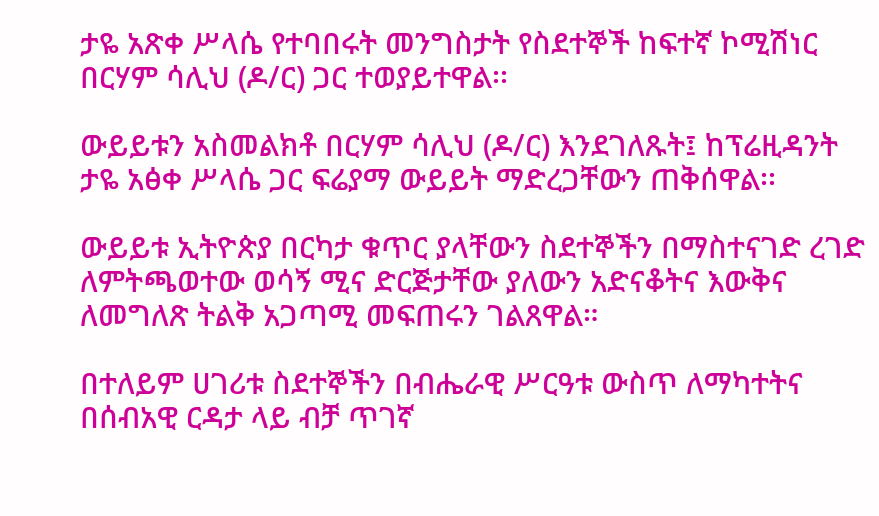ታዬ አጽቀ ሥላሴ የተባበሩት መንግስታት የስደተኞች ከፍተኛ ኮሚሽነር በርሃም ሳሊህ (ዶ/ር) ጋር ተወያይተዋል፡፡

ውይይቱን አስመልክቶ በርሃም ሳሊህ (ዶ/ር) እንደገለጹት፤ ከፕሬዚዳንት ታዬ አፅቀ ሥላሴ ጋር ፍሬያማ ውይይት ማድረጋቸውን ጠቅሰዋል፡፡

ውይይቱ ኢትዮጵያ በርካታ ቁጥር ያላቸውን ስደተኞችን በማስተናገድ ረገድ ለምትጫወተው ወሳኝ ሚና ድርጅታቸው ያለውን አድናቆትና እውቅና ለመግለጽ ትልቅ አጋጣሚ መፍጠሩን ገልጸዋል።

በተለይም ሀገሪቱ ስደተኞችን በብሔራዊ ሥርዓቱ ውስጥ ለማካተትና በሰብአዊ ርዳታ ላይ ብቻ ጥገኛ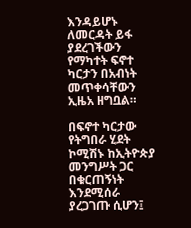እንዳይሆኑ ለመርዳት ይፋ ያደረገችውን የማካተት ፍኖተ ካርታን በአብነት መጥቀሳቸውን ኢዜአ ዘግቧል።

በፍኖተ ካርታው የትግበራ ሂደት ኮሚሽኑ ከኢትዮጵያ መንግሥት ጋር በቁርጠኝነት እንደሚሰራ ያረጋገጡ ሲሆን፤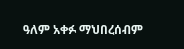ዓለም አቀፉ ማህበረሰብም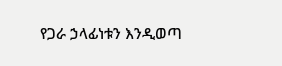የጋራ ኃላፊነቱን እንዲወጣ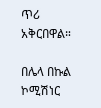ጥሪ አቅርበዋል።

በሌላ በኩል ኮሚሽነር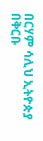በርሃም ሳሊህ ኢትዮጵያ በቅርቡ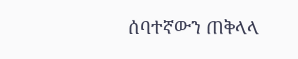ሰባተኛውን ጠቅላላ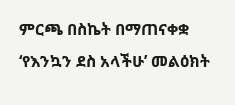ምርጫ በስኬት በማጠናቀቋ ‘የእንኳን ደስ አላችሁ’ መልዕክት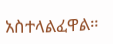አስተላልፈዋል።